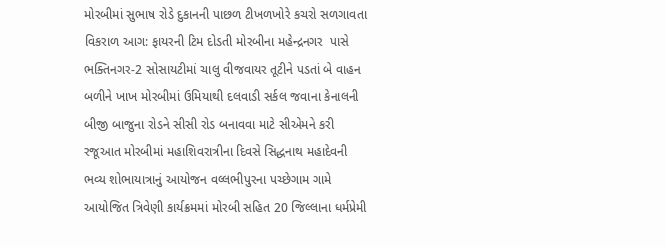મોરબીમાં સુભાષ રોડે દુકાનની પાછળ ટીખળખોરે કચરો સળગાવતા વિકરાળ આગ: ફાયરની ટિમ દોડતી મોરબીના મહેન્દ્રનગર  પાસે ભક્તિનગર-2 સોસાયટીમાં ચાલુ વીજવાયર તૂટીને પડતાં બે વાહન બળીને ખાખ મોરબીમાં ઉમિયાથી દલવાડી સર્કલ જવાના કેનાલની બીજી બાજુના રોડને સીસી રોડ બનાવવા માટે સીએમને કરી રજૂઆત મોરબીમાં મહાશિવરાત્રીના દિવસે સિદ્ધનાથ મહાદેવની ભવ્ય શોભાયાત્રાનું આયોજન વલ્લભીપુરના પચ્છેગામ ગામે આયોજિત ત્રિવેણી કાર્યક્રમમાં મોરબી સહિત 20 જિલ્લાના ધર્મપ્રેમી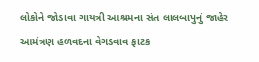લોકોને જોડાવા ગાયત્રી આશ્રમના સંત લાલબાપુનું જાહેર આમંત્રણ હળવદના વેગડવાવ ફાટક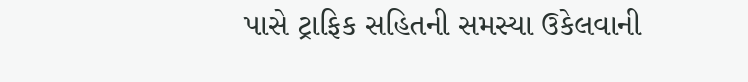પાસે ટ્રાફિક સહિતની સમસ્યા ઉકેલવાની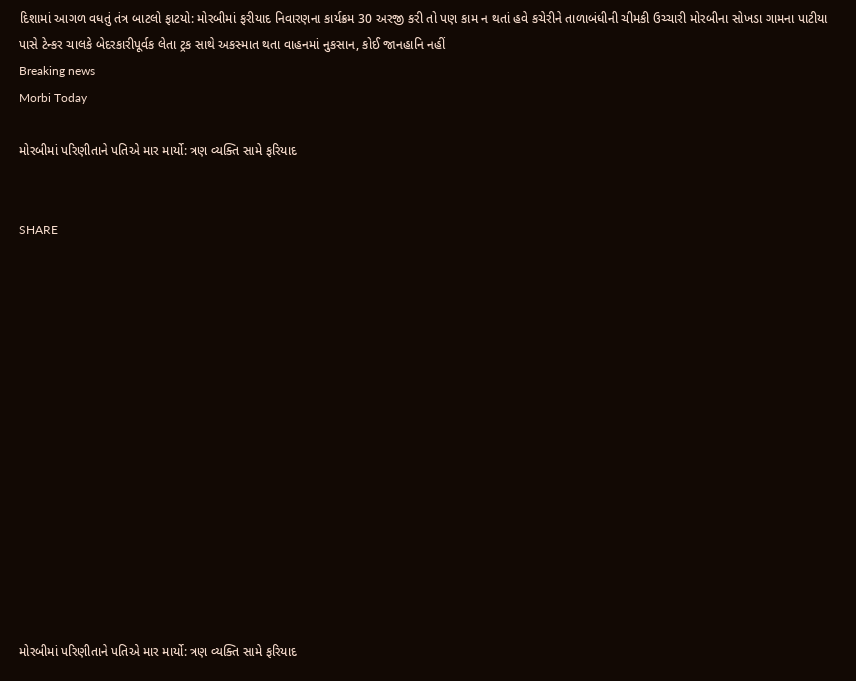દિશામાં આગળ વધતું તંત્ર બાટલો ફાટયો: મોરબીમાં ફરીયાદ નિવારણના કાર્યક્રમ 30 અરજી કરી તો પણ કામ ન થતાં હવે કચેરીને તાળાબંધીની ચીમકી ઉચ્ચારી મોરબીના સોખડા ગામના પાટીયા પાસે ટેન્કર ચાલકે બેદરકારીપૂર્વક લેતા ટ્રક સાથે અકસ્માત થતા વાહનમાં નુકસાન, કોઈ જાનહાનિ નહીં
Breaking news
Morbi Today

મોરબીમાં પરિણીતાને પતિએ માર માર્યો: ત્રણ વ્યક્તિ સામે ફરિયાદ


SHARE















મોરબીમાં પરિણીતાને પતિએ માર માર્યો: ત્રણ વ્યક્તિ સામે ફરિયાદ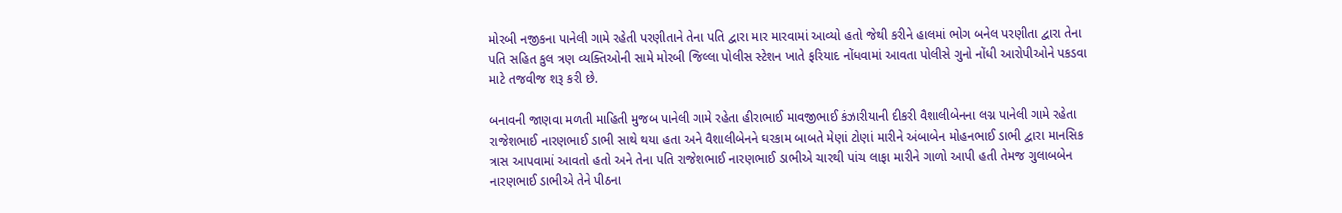મોરબી નજીકના પાનેલી ગામે રહેતી પરણીતાને તેના પતિ દ્વારા માર મારવામાં આવ્યો હતો જેથી કરીને હાલમાં ભોગ બનેલ પરણીતા દ્વારા તેના પતિ સહિત કુલ ત્રણ વ્યક્તિઓની સામે મોરબી જિલ્લા પોલીસ સ્ટેશન ખાતે ફરિયાદ નોંધવામાં આવતા પોલીસે ગુનો નોંધી આરોપીઓને પકડવા માટે તજવીજ શરૂ કરી છે.

બનાવની જાણવા મળતી માહિતી મુજબ પાનેલી ગામે રહેતા હીરાભાઈ માવજીભાઈ કંઝારીયાની દીકરી વૈશાલીબેનના લગ્ન પાનેલી ગામે રહેતા રાજેશભાઈ નારણભાઈ ડાભી સાથે થયા હતા અને વૈશાલીબેનને ઘરકામ બાબતે મેણાં ટોણાં મારીને અંબાબેન મોહનભાઈ ડાભી દ્વારા માનસિક ત્રાસ આપવામાં આવતો હતો અને તેના પતિ રાજેશભાઈ નારણભાઈ ડાભીએ ચારથી પાંચ લાફા મારીને ગાળો આપી હતી તેમજ ગુલાબબેન નારણભાઈ ડાભીએ તેને પીઠના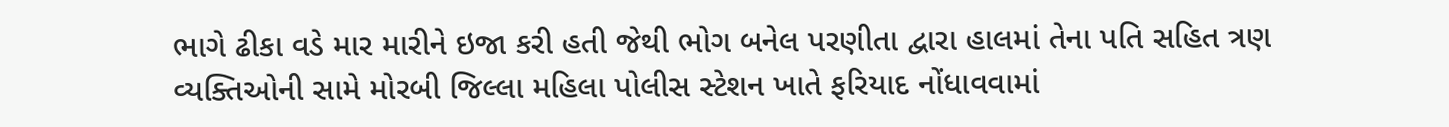ભાગે ઢીકા વડે માર મારીને ઇજા કરી હતી જેથી ભોગ બનેલ પરણીતા દ્વારા હાલમાં તેના પતિ સહિત ત્રણ વ્યક્તિઓની સામે મોરબી જિલ્લા મહિલા પોલીસ સ્ટેશન ખાતે ફરિયાદ નોંધાવવામાં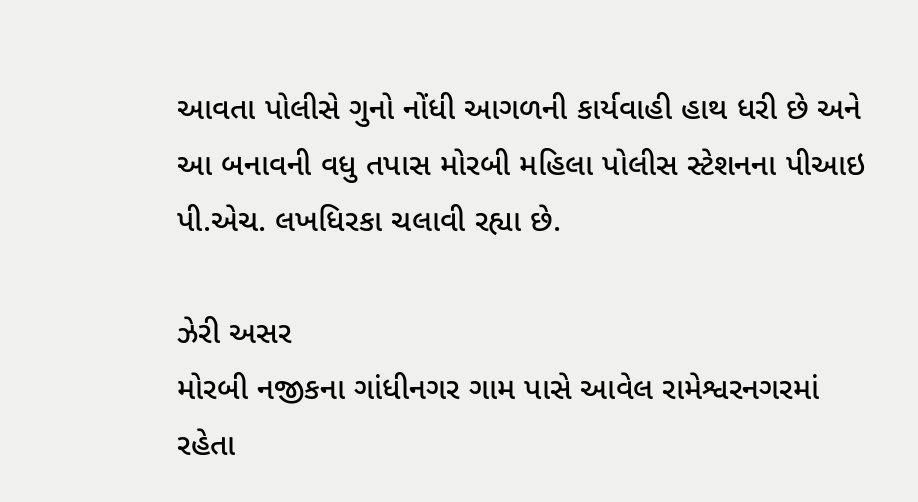આવતા પોલીસે ગુનો નોંધી આગળની કાર્યવાહી હાથ ધરી છે અને આ બનાવની વધુ તપાસ મોરબી મહિલા પોલીસ સ્ટેશનના પીઆઇ પી.એચ. લખધિરકા ચલાવી રહ્યા છે.

ઝેરી અસર
મોરબી નજીકના ગાંધીનગર ગામ પાસે આવેલ રામેશ્વરનગરમાં રહેતા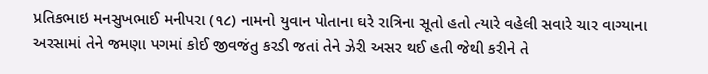પ્રતિકભાઇ મનસુખભાઈ મનીપરા (૧૮) નામનો યુવાન પોતાના ઘરે રાત્રિના સૂતો હતો ત્યારે વહેલી સવારે ચાર વાગ્યાના અરસામાં તેને જમણા પગમાં કોઈ જીવજંતુ કરડી જતાં તેને ઝેરી અસર થઈ હતી જેથી કરીને તે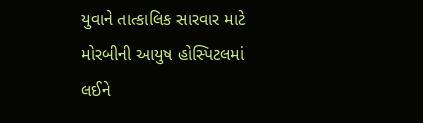યુવાને તાત્કાલિક સારવાર માટે મોરબીની આયુષ હોસ્પિટલમાં લઈને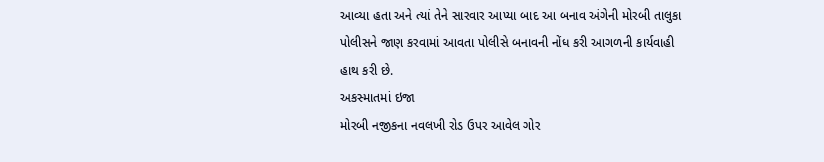આવ્યા હતા અને ત્યાં તેને સારવાર આપ્યા બાદ આ બનાવ અંગેની મોરબી તાલુકા પોલીસને જાણ કરવામાં આવતા પોલીસે બનાવની નોંધ કરી આગળની કાર્યવાહી હાથ કરી છે.
અકસ્માતમાં ઇજા
મોરબી નજીકના નવલખી રોડ ઉપર આવેલ ગોર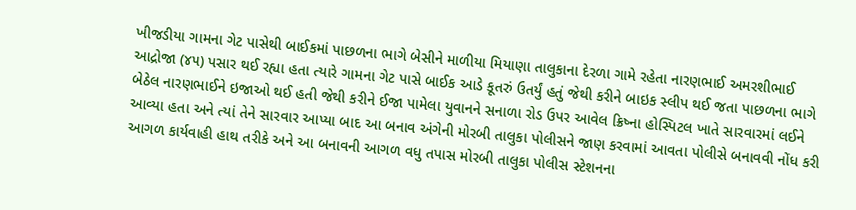ખીજડીયા ગામના ગેટ પાસેથી બાઈકમાં પાછળના ભાગે બેસીને માળીયા મિયાણા તાલુકાના દેરળા ગામે રહેતા નારણભાઈ અમરશીભાઈ આદ્રોજા (૪૫) પસાર થઈ રહ્યા હતા ત્યારે ગામના ગેટ પાસે બાઈક આડે કૂતરું ઉતર્યું હતું જેથી કરીને બાઇક સ્લીપ થઈ જતા પાછળના ભાગે બેઠેલ નારણભાઈને ઇજાઓ થઈ હતી જેથી કરીને ઈજા પામેલા યુવાનને સનાળા રોડ ઉપર આવેલ ક્રિષ્ના હોસ્પિટલ ખાતે સારવારમાં લઈને આવ્યા હતા અને ત્યાં તેને સારવાર આપ્યા બાદ આ બનાવ અંગેની મોરબી તાલુકા પોલીસને જાણ કરવામાં આવતા પોલીસે બનાવવી નોંધ કરી આગળ કાર્યવાહી હાથ તરીકે અને આ બનાવની આગળ વધુ તપાસ મોરબી તાલુકા પોલીસ સ્ટેશનના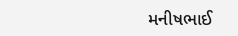મનીષભાઈ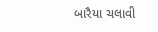બારૈયા ચલાવી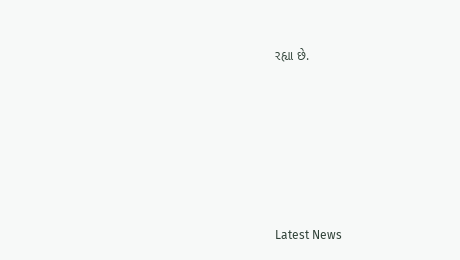રહ્યા છે.






Latest News